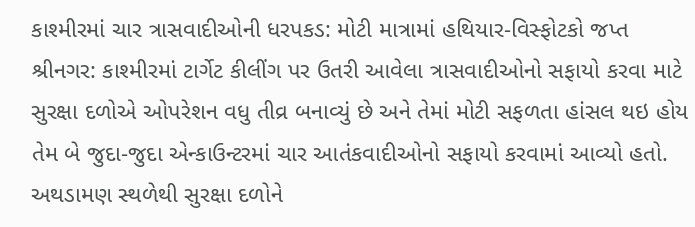કાશ્મીરમાં ચાર ત્રાસવાદીઓની ધરપકડ: મોટી માત્રામાં હથિયાર-વિસ્ફોટકો જપ્ત
શ્રીનગર: કાશ્મીરમાં ટાર્ગેટ કીલીંગ પર ઉતરી આવેલા ત્રાસવાદીઓનો સફાયો કરવા માટે સુરક્ષા દળોએ ઓપરેશન વધુ તીવ્ર બનાવ્યું છે અને તેમાં મોટી સફળતા હાંસલ થઇ હોય તેમ બે જુદા-જુદા એન્કાઉન્ટરમાં ચાર આતંકવાદીઓનો સફાયો કરવામાં આવ્યો હતો. અથડામણ સ્થળેથી સુરક્ષા દળોને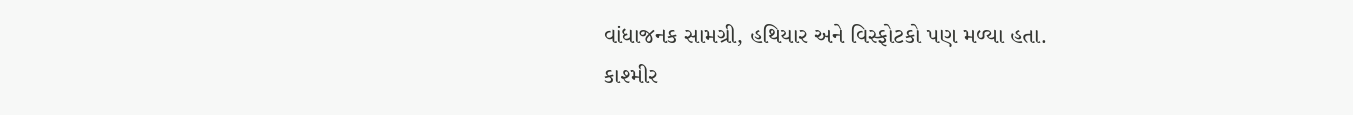વાંધાજનક સામગ્રી, હથિયાર અને વિસ્ફોટકો પણ મળ્યા હતા.
કાશ્મીર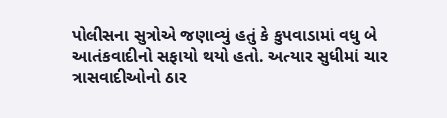પોલીસના સુત્રોએ જણાવ્યું હતું કે કુપવાડામાં વધુ બે આતંકવાદીનો સફાયો થયો હતો. અત્યાર સુધીમાં ચાર ત્રાસવાદીઓનો ઠાર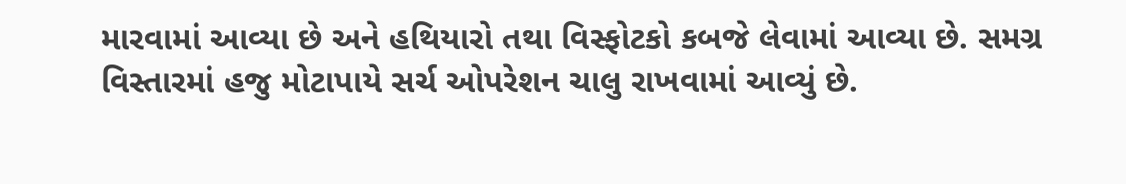મારવામાં આવ્યા છે અને હથિયારો તથા વિસ્ફોટકો કબજે લેવામાં આવ્યા છે. સમગ્ર વિસ્તારમાં હજુ મોટાપાયે સર્ચ ઓપરેશન ચાલુ રાખવામાં આવ્યું છે.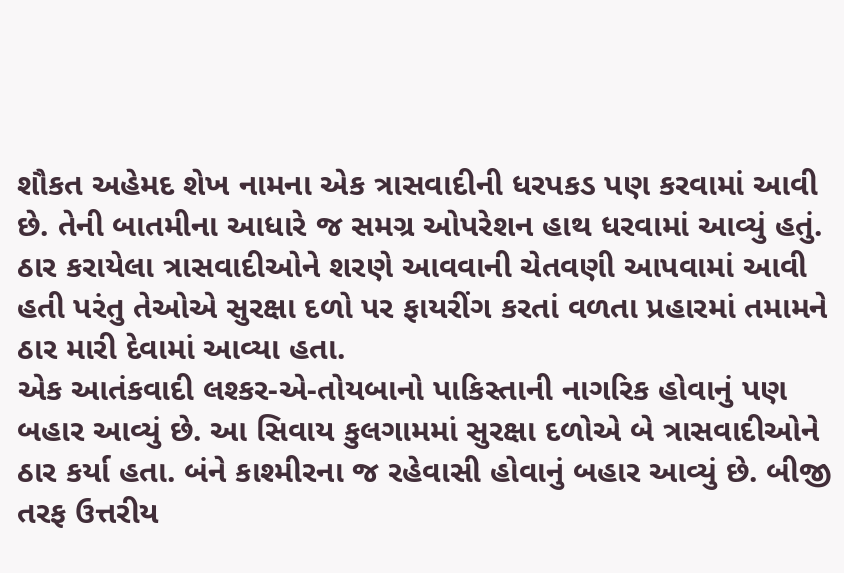શૌકત અહેમદ શેખ નામના એક ત્રાસવાદીની ધરપકડ પણ કરવામાં આવી છે. તેની બાતમીના આધારે જ સમગ્ર ઓપરેશન હાથ ધરવામાં આવ્યું હતું. ઠાર કરાયેલા ત્રાસવાદીઓને શરણે આવવાની ચેતવણી આપવામાં આવી હતી પરંતુ તેઓએ સુરક્ષા દળો પર ફાયરીંગ કરતાં વળતા પ્રહારમાં તમામને ઠાર મારી દેવામાં આવ્યા હતા.
એક આતંકવાદી લશ્કર-એ-તોયબાનો પાકિસ્તાની નાગરિક હોવાનું પણ બહાર આવ્યું છે. આ સિવાય કુલગામમાં સુરક્ષા દળોએ બે ત્રાસવાદીઓને ઠાર કર્યા હતા. બંને કાશ્મીરના જ રહેવાસી હોવાનું બહાર આવ્યું છે. બીજી તરફ ઉત્તરીય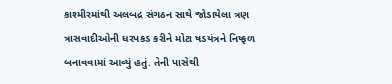કાશ્મીરમાંથી અલબદ્ર સંગઠન સાથે જોડાયેલા ત્રણ ત્રાસવાદીઓની ધરપકડ કરીને મોટા ષડયંત્રને નિષ્ફળ બનાવવામાં આવ્યું હતું. તેની પાસેથી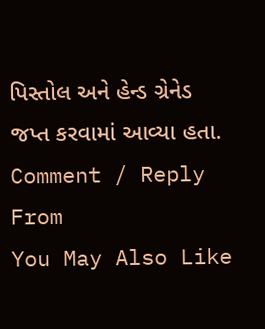પિસ્તોલ અને હેન્ડ ગ્રેનેડ જપ્ત કરવામાં આવ્યા હતા.
Comment / Reply From
You May Also Like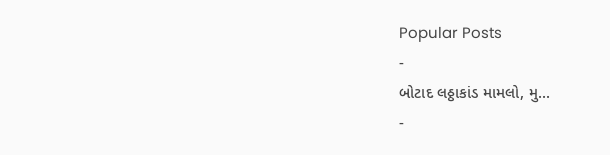Popular Posts
-
બોટાદ લઠ્ઠાકાંડ મામલો, મુ...
-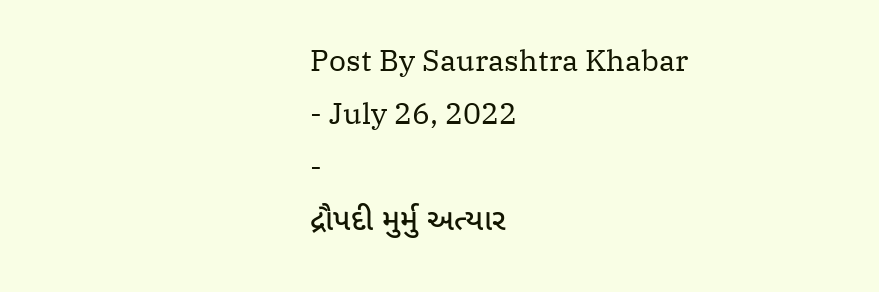Post By Saurashtra Khabar
- July 26, 2022
-
દ્રૌપદી મુર્મુ અત્યાર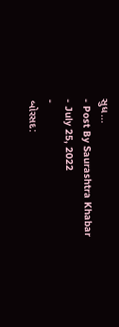સુધ...
- Post By Saurashtra Khabar
- July 25, 2022
-
બોરસદ: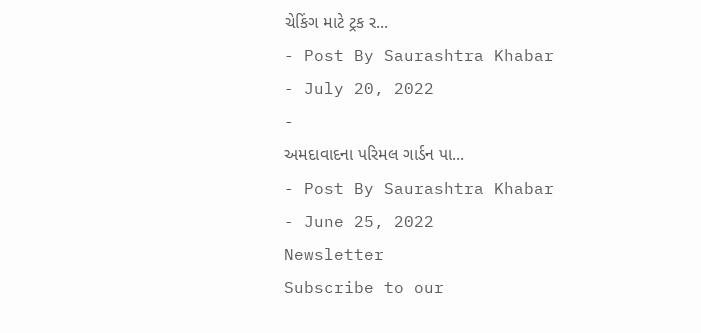ચેકિંગ માટે ટ્રક ર...
- Post By Saurashtra Khabar
- July 20, 2022
-
અમદાવાદના પરિમલ ગાર્ડન પા...
- Post By Saurashtra Khabar
- June 25, 2022
Newsletter
Subscribe to our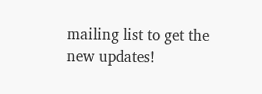mailing list to get the new updates!